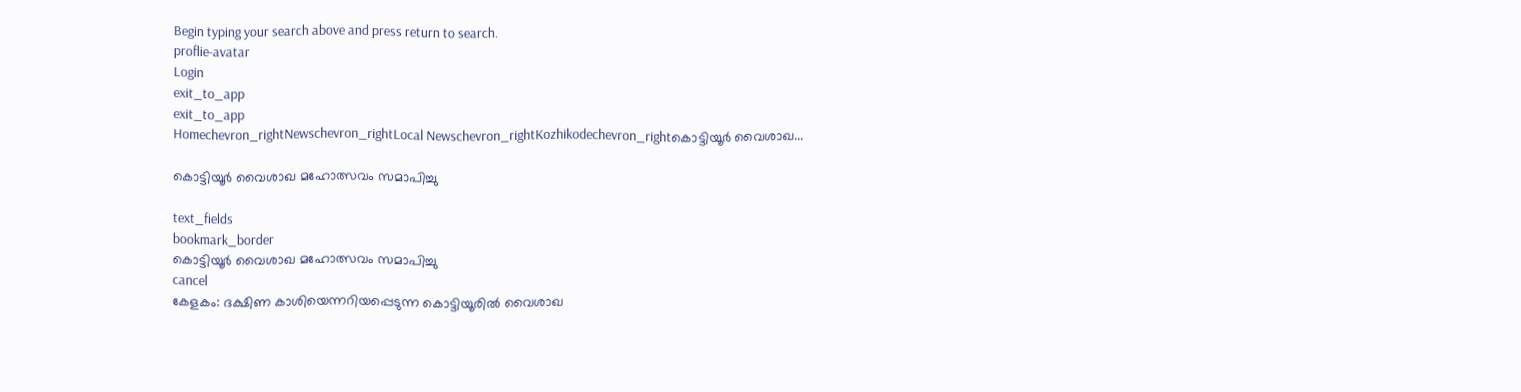Begin typing your search above and press return to search.
proflie-avatar
Login
exit_to_app
exit_to_app
Homechevron_rightNewschevron_rightLocal Newschevron_rightKozhikodechevron_rightകൊട്ടിയൂർ വൈശാഖ...

കൊട്ടിയൂർ വൈശാഖ മഹോത്സവം സമാപിച്ചു

text_fields
bookmark_border
കൊട്ടിയൂർ വൈശാഖ മഹോത്സവം സമാപിച്ചു
cancel
കേളകം: ദക്ഷിണ കാശിയെന്നറിയപ്പെടുന്ന കൊട്ടിയൂരിൽ വൈശാഖ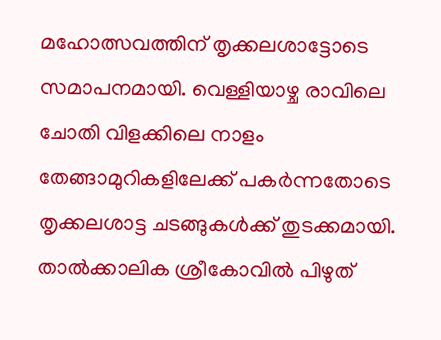മഹോത്സവത്തിന് തൃക്കലശാട്ടോടെ സമാപനമായി. വെള്ളിയാഴ്ച രാവിലെ ചോതി വിളക്കിലെ നാളം തേങ്ങാമുറികളിലേക്ക് പകർന്നതോടെ തൃക്കലശാട്ട ചടങ്ങുകൾക്ക് തുടക്കമായി. താൽക്കാലിക ശ്രീകോവിൽ പിഴുത്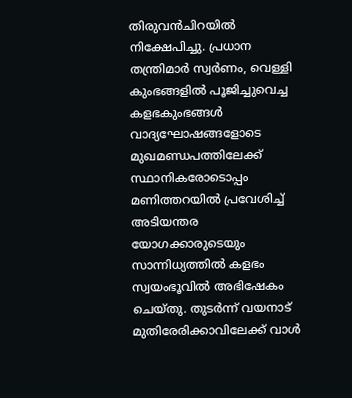തിരുവൻചിറയിൽ നിക്ഷേപിച്ചു. പ്രധാന തന്ത്രിമാർ സ്വർണം, വെള്ളി കുംഭങ്ങളിൽ പൂജിച്ചുവെച്ച കളഭകുംഭങ്ങൾ വാദ്യഘോഷങ്ങളോടെ മുഖമണ്ഡപത്തിലേക്ക് സ്ഥാനികരോടൊപ്പം മണിത്തറയിൽ പ്രവേശിച്ച് അടിയന്തര യോഗക്കാരുടെയും സാന്നിധ്യത്തിൽ കളഭം സ്വയംഭൂവിൽ അഭിഷേകം ചെയ്തു. തുടർന്ന് വയനാട് മുതിരേരിക്കാവിലേക്ക് വാൾ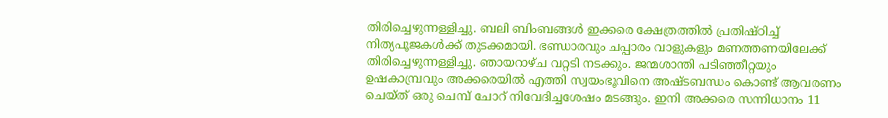തിരിച്ചെഴുന്നള്ളിച്ചു. ബലി ബിംബങ്ങൾ ഇക്കരെ ക്ഷേത്രത്തിൽ പ്രതിഷ്ഠിച്ച് നിത്യപൂജകൾക്ക് തുടക്കമായി. ഭണ്ഡാരവും ചപ്പാരം വാളുകളും മണത്തണയിലേക്ക് തിരിച്ചെഴുന്നള്ളിച്ചു. ഞായറാഴ്ച വറ്റടി നടക്കും. ജന്മശാന്തി പടിഞ്ഞീറ്റയും ഉഷകാമ്പ്രവും അക്കരെയിൽ എത്തി സ്വയംഭൂവിനെ അഷ്ടബന്ധം കൊണ്ട് ആവരണം ചെയ്ത് ഒരു ചെമ്പ് ചോറ് നിവേദിച്ചശേഷം മടങ്ങും. ഇനി അക്കരെ സന്നിധാനം 11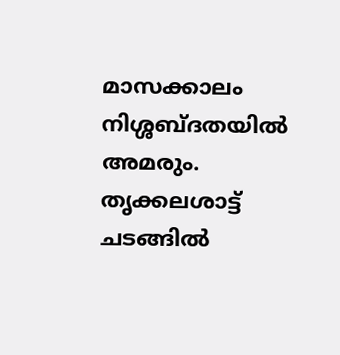മാസക്കാലം നിശ്ശബ്ദതയിൽ അമരും. തൃക്കലശാട്ട് ചടങ്ങിൽ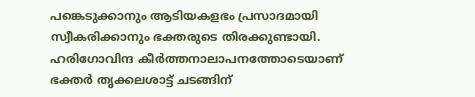പങ്കെടുക്കാനും ആടിയകളഭം പ്രസാദമായി സ്വീകരിക്കാനും ഭക്തരുടെ തിരക്കുണ്ടായി. ഹരിഗോവിന്ദ കീർത്തനാലാപനത്തോടെയാണ് ഭക്തർ തൃക്കലശാട്ട് ചടങ്ങിന്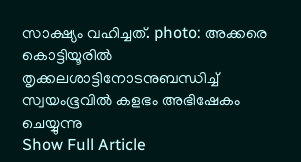സാക്ഷ്യം വഹിച്ചത്. photo: അക്കരെ കൊട്ടിയൂരിൽ തൃക്കലശാട്ടിനോടനുബന്ധിച്ച് സ്വയംഭൂവിൽ കളഭം അഭിഷേകം ചെയ്യുന്നു
Show Full Article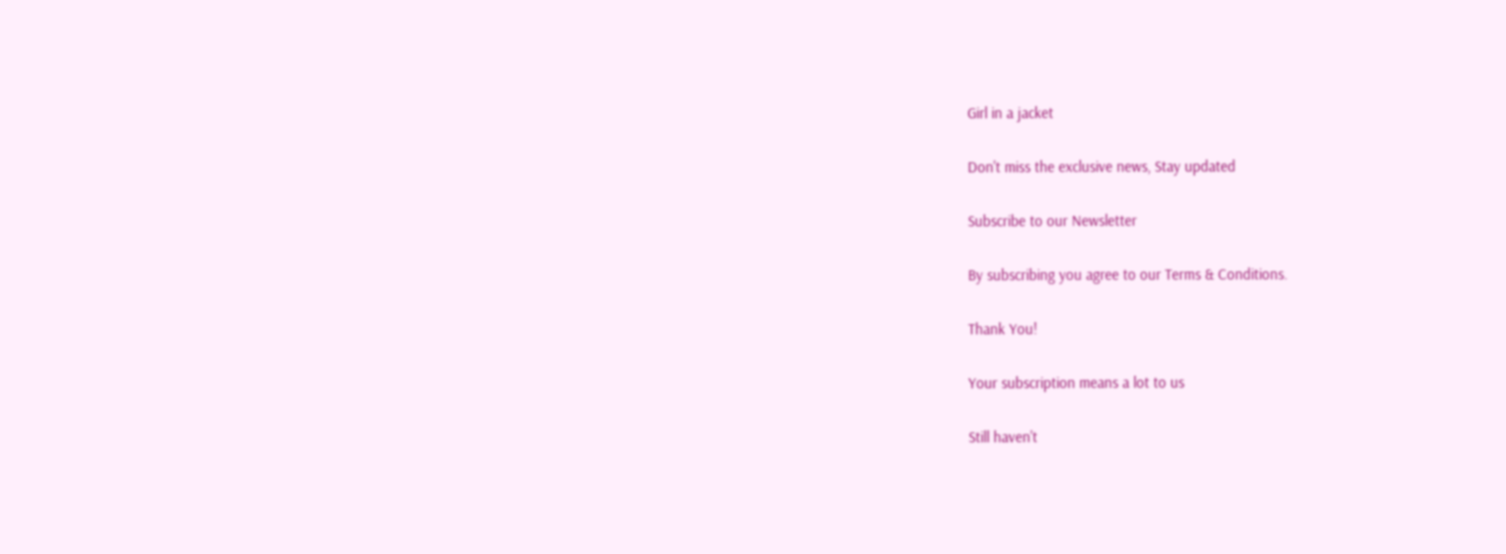Girl in a jacket

Don't miss the exclusive news, Stay updated

Subscribe to our Newsletter

By subscribing you agree to our Terms & Conditions.

Thank You!

Your subscription means a lot to us

Still haven't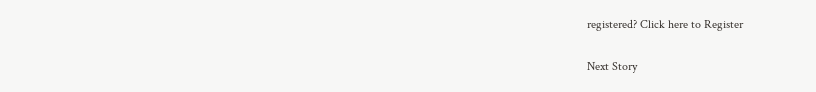registered? Click here to Register

Next Story